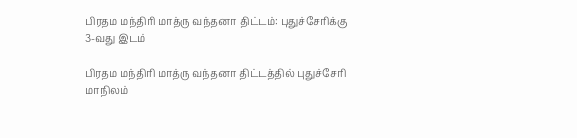பிரதம மந்திரி மாத்ரு வந்தனா திட்டம்: புதுச்சேரிக்கு 3-வது இடம்

பிரதம மந்திரி மாத்ரு வந்தனா திட்டத்தில் புதுச்சேரி மாநிலம்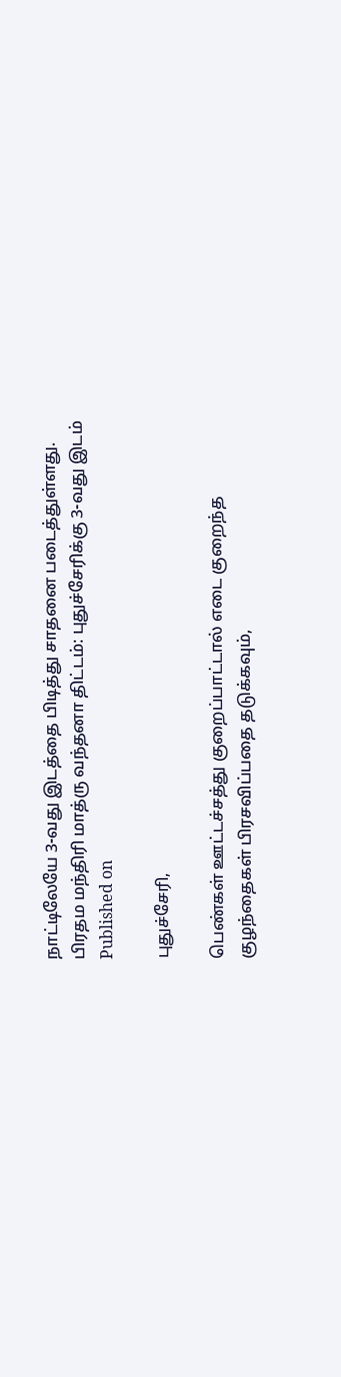நாட்டிலேயே 3-வது இடத்தை பிடித்து சாதனை படைத்துள்ளது.
பிரதம மந்திரி மாத்ரு வந்தனா திட்டம்: புதுச்சேரிக்கு 3-வது இடம்
Published on

புதுச்சேரி,

பெண்கள் ஊட்டச்சத்து குறைப்பாட்டால் எடை குறைந்த குழந்தைகள் பிரசவிப்பதை தடுக்கவும்,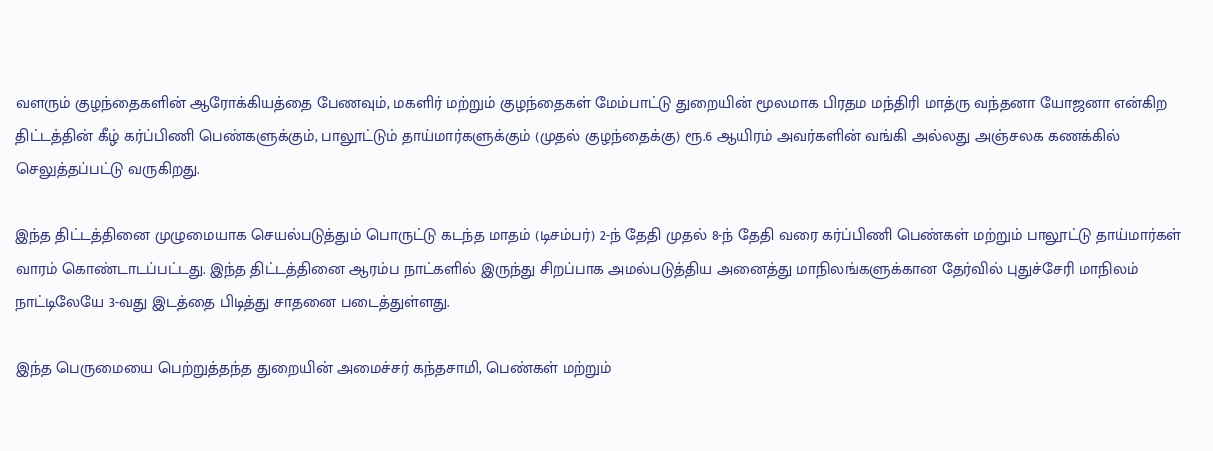வளரும் குழந்தைகளின் ஆரோக்கியத்தை பேணவும், மகளிர் மற்றும் குழந்தைகள் மேம்பாட்டு துறையின் மூலமாக பிரதம மந்திரி மாத்ரு வந்தனா யோஜனா என்கிற திட்டத்தின் கீழ் கர்ப்பிணி பெண்களுக்கும், பாலூட்டும் தாய்மார்களுக்கும் (முதல் குழந்தைக்கு) ரூ.6 ஆயிரம் அவர்களின் வங்கி அல்லது அஞ்சலக கணக்கில் செலுத்தப்பட்டு வருகிறது.

இந்த திட்டத்தினை முழுமையாக செயல்படுத்தும் பொருட்டு கடந்த மாதம் (டிசம்பர்) 2-ந் தேதி முதல் 8-ந் தேதி வரை கர்ப்பிணி பெண்கள் மற்றும் பாலூட்டு தாய்மார்கள் வாரம் கொண்டாடப்பட்டது. இந்த திட்டத்தினை ஆரம்ப நாட்களில் இருந்து சிறப்பாக அமல்படுத்திய அனைத்து மாநிலங்களுக்கான தேர்வில் புதுச்சேரி மாநிலம் நாட்டிலேயே 3-வது இடத்தை பிடித்து சாதனை படைத்துள்ளது.

இந்த பெருமையை பெற்றுத்தந்த துறையின் அமைச்சர் கந்தசாமி, பெண்கள் மற்றும்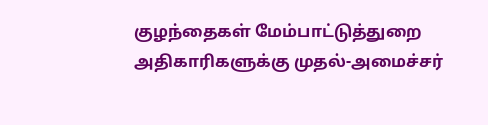குழந்தைகள் மேம்பாட்டுத்துறை அதிகாரிகளுக்கு முதல்-அமைச்சர்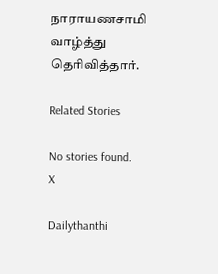நாராயணசாமி வாழ்த்து தெரிவித்தார்.

Related Stories

No stories found.
X

Dailythanthi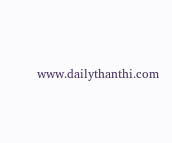www.dailythanthi.com